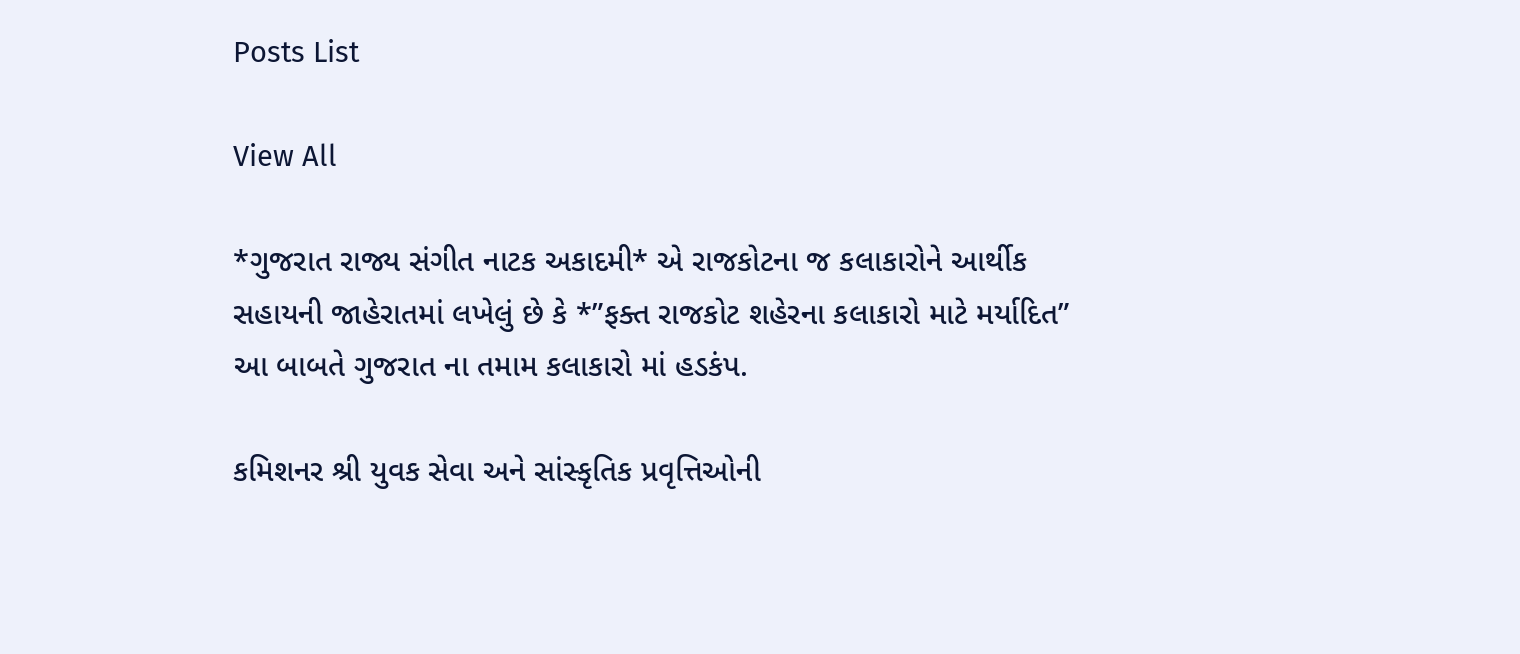Posts List

View All

*ગુજરાત રાજ્ય સંગીત નાટક અકાદમી* એ રાજકોટના જ કલાકારોને આર્થીક સહાયની જાહેરાતમાં લખેલું છે કે *”ફક્ત રાજકોટ શહેરના કલાકારો માટે મર્યાદિત” આ બાબતે ગુજરાત ના તમામ કલાકારો માં હડકંપ.

કમિશનર શ્રી યુવક સેવા અને સાંસ્કૃતિક પ્રવૃત્તિઓની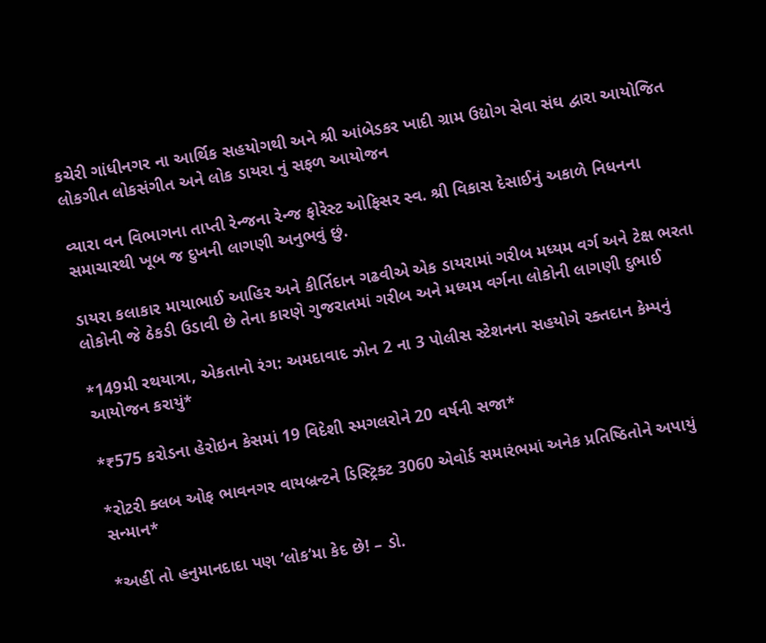કચેરી ગાંધીનગર ના આર્થિક સહયોગથી અને શ્રી આંબેડકર ખાદી ગ્રામ ઉદ્યોગ સેવા સંઘ દ્વારા આયોજિત લોકગીત લોકસંગીત અને લોક ડાયરા નું સફળ આયોજન

વ્યારા વન વિભાગના તાપ્તી રેન્જના રેન્જ ફોરેસ્ટ ઓફિસર સ્વ. શ્રી વિકાસ દેસાઈનું અકાળે નિધનના સમાચારથી ખૂબ જ દુખની લાગણી અનુભવું છું.

ડાયરા કલાકાર માયાભાઈ આહિર અને કીર્તિદાન ગઢવીએ એક ડાયરામાં ગરીબ મધ્યમ વર્ગ અને ટેક્ષ ભરતા લોકોની જે ઠેકડી ઉડાવી છે તેના કારણે ગુજરાતમાં ગરીબ અને મધ્યમ વર્ગના લોકોની લાગણી દુભાઈ

*149મી રથયાત્રા, એકતાનો રંગ: અમદાવાદ ઝોન 2 ના 3 પોલીસ સ્ટેશનના સહયોગે રક્તદાન કેમ્પનું આયોજન કરાયું*

*₹575 કરોડના હેરોઇન કેસમાં 19 વિદેશી સ્મગલરોને 20 વર્ષની સજા*

*રોટરી ક્લબ ઓફ ભાવનગર વાયબ્રન્ટને ડિસ્ટ્રિક્ટ 3060 એવોર્ડ સમારંભમાં અનેક પ્રતિષ્ઠિતોને અપાયું સન્માન*

*અહીં તો હનુમાનદાદા પણ ‘લોક’મા કેદ છે! – ડો.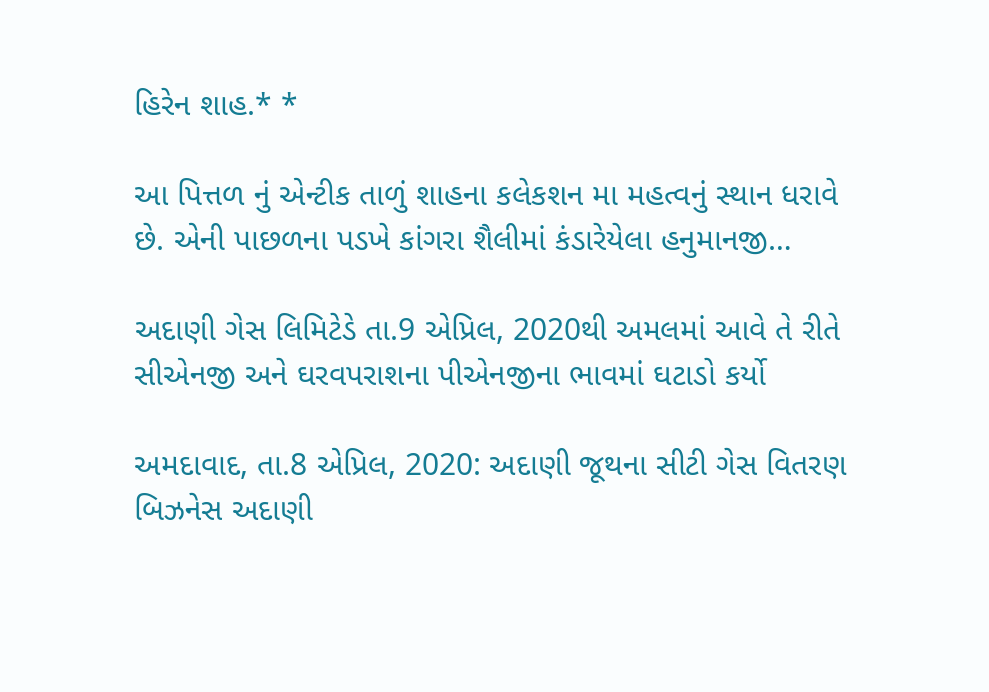હિરેન શાહ.* *

આ પિત્તળ નું એન્ટીક તાળું શાહના કલેકશન મા મહત્વનું સ્થાન ધરાવે છે. એની પાછળના પડખે કાંગરા શૈલીમાં કંડારેયેલા હનુમાનજી…

અદાણી ગેસ લિમિટેડે તા.9 એપ્રિલ, 2020થી અમલમાં આવે તે રીતે સીએનજી અને ઘરવપરાશના પીએનજીના ભાવમાં ઘટાડો કર્યો

અમદાવાદ, તા.8 એપ્રિલ, 2020: અદાણી જૂથના સીટી ગેસ વિતરણ બિઝનેસ અદાણી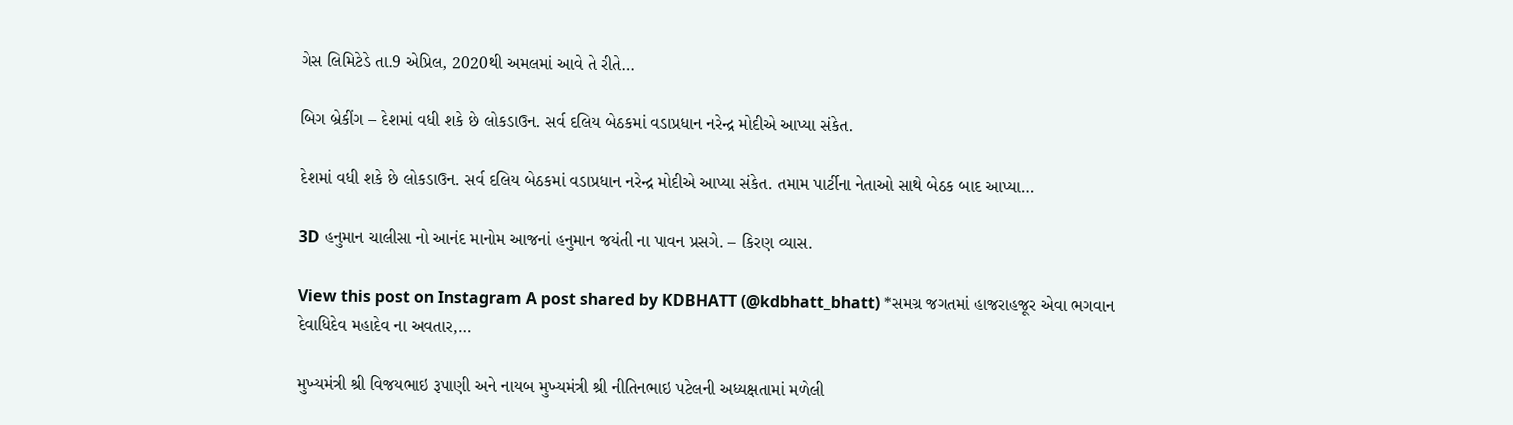ગેસ લિમિટેડે તા.9 એપ્રિલ, 2020થી અમલમાં આવે તે રીતે…

બિગ બ્રેકીંગ – દેશમાં વધી શકે છે લોકડાઉન. સર્વ દલિય બેઠકમાં વડાપ્રધાન નરેન્દ્ર મોદીએ આપ્યા સંકેત.

દેશમાં વધી શકે છે લોકડાઉન. સર્વ દલિય બેઠકમાં વડાપ્રધાન નરેન્દ્ર મોદીએ આપ્યા સંકેત. તમામ પાર્ટીના નેતાઓ સાથે બેઠક બાદ આપ્યા…

3D હનુમાન ચાલીસા નો આનંદ માનોમ આજનાં હનુમાન જયંતી ના પાવન પ્રસગે. – કિરણ વ્યાસ.

View this post on Instagram A post shared by KDBHATT (@kdbhatt_bhatt) *સમગ્ર જગતમાં હાજરાહજૂર એવા ભગવાન દેવાધિદેવ મહાદેવ ના અવતાર,…

મુખ્યમંત્રી શ્રી વિજયભાઇ રૂપાણી અને નાયબ મુખ્યમંત્રી શ્રી નીતિનભાઇ પટેલની અધ્યક્ષતામાં મળેલી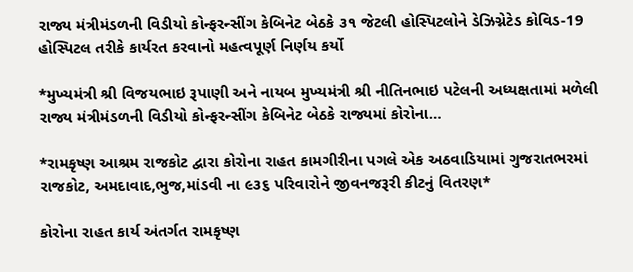રાજ્ય મંત્રીમંડળની વિડીયો કોન્ફરન્સીંગ કેબિનેટ બેઠકે ૩૧ જેટલી હોસ્પિટલોને ડેઝિગ્નેટેડ કોવિડ-19 હોસ્પિટલ તરીકે કાર્યરત કરવાનો મહત્વપૂર્ણ નિર્ણય કર્યો

*મુખ્યમંત્રી શ્રી વિજયભાઇ રૂપાણી અને નાયબ મુખ્યમંત્રી શ્રી નીતિનભાઇ પટેલની અધ્યક્ષતામાં મળેલી રાજ્ય મંત્રીમંડળની વિડીયો કોન્ફરન્સીંગ કેબિનેટ બેઠકે રાજ્યમાં કોરોના…

*રામકૃષ્ણ આશ્રમ રાજકોટ દ્વારા કોરોના રાહત કામગીરીના પગલે એક અઠવાડિયામાં ગુજરાતભરમાં રાજકોટ, અમદાવાદ,ભુજ,માંડવી ના ૯૩૬ પરિવારોને જીવનજરૂરી કીટનું વિતરણ*

કોરોના રાહત કાર્ય અંતર્ગત રામકૃષ્ણ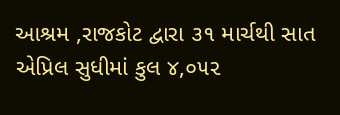આશ્રમ ,રાજકોટ દ્વારા ૩૧ માર્ચથી સાત એપ્રિલ સુધીમાં કુલ ૪,૦૫૨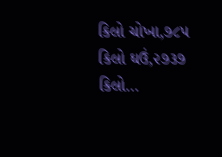કિલો ચોખા,૭૮૫ કિલો ઘઉં,૨૭૩૭ કિલો…